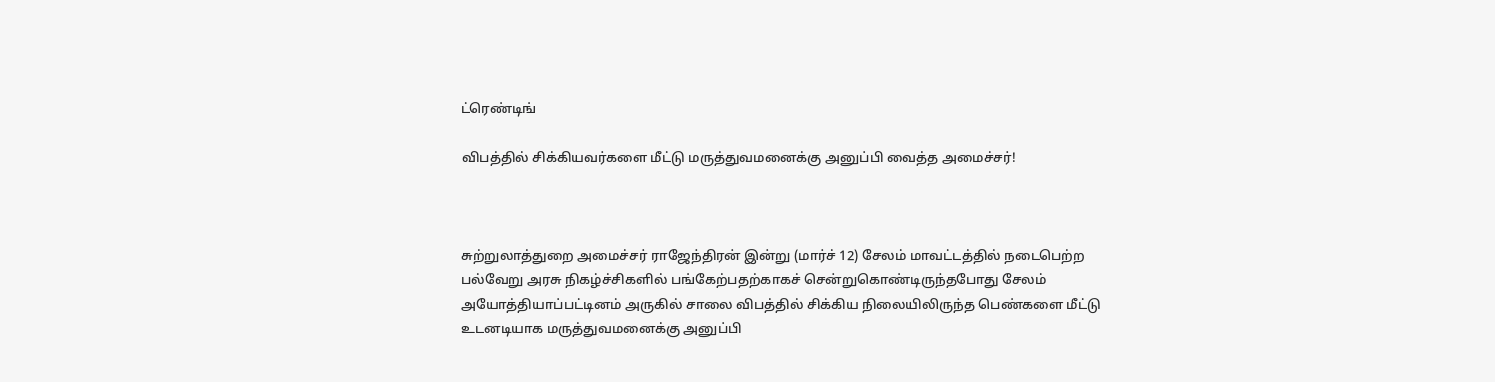ட்ரெண்டிங்

விபத்தில் சிக்கியவர்களை மீட்டு மருத்துவமனைக்கு அனுப்பி வைத்த அமைச்சர்!



சுற்றுலாத்துறை அமைச்சர் ராஜேந்திரன் இன்று (மார்ச் 12) சேலம் மாவட்டத்தில் நடைபெற்ற பல்வேறு அரசு நிகழ்ச்சிகளில் பங்கேற்பதற்காகச் சென்றுகொண்டிருந்தபோது சேலம் அயோத்தியாப்பட்டினம் அருகில் சாலை விபத்தில் சிக்கிய நிலையிலிருந்த பெண்களை மீட்டு உடனடியாக மருத்துவமனைக்கு அனுப்பி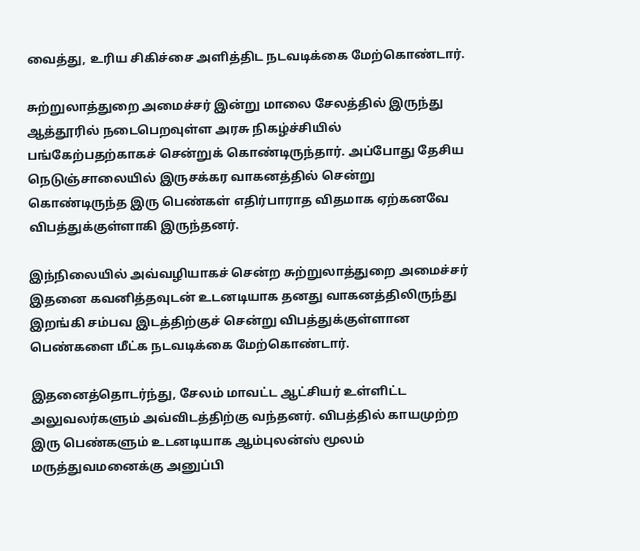வைத்து, உரிய சிகிச்சை அளித்திட நடவடிக்கை மேற்கொண்டார்.

சுற்றுலாத்துறை அமைச்சர் இன்று மாலை சேலத்தில் இருந்து ஆத்தூரில் நடைபெறவுள்ள அரசு நிகழ்ச்சியில் பங்கேற்பதற்காகச் சென்றுக் கொண்டிருந்தார். அப்போது தேசிய நெடுஞ்சாலையில் இருசக்கர வாகனத்தில் சென்று கொண்டிருந்த இரு பெண்கள் எதிர்பாராத விதமாக ஏற்கனவே விபத்துக்குள்ளாகி இருந்தனர்.

இந்நிலையில் அவ்வழியாகச் சென்ற சுற்றுலாத்துறை அமைச்சர் இதனை கவனித்தவுடன் உடனடியாக தனது வாகனத்திலிருந்து இறங்கி சம்பவ இடத்திற்குச் சென்று விபத்துக்குள்ளான பெண்களை மீட்க நடவடிக்கை மேற்கொண்டார்.

இதனைத்தொடர்ந்து, சேலம் மாவட்ட ஆட்சியர் உள்ளிட்ட அலுவலர்களும் அவ்விடத்திற்கு வந்தனர். விபத்தில் காயமுற்ற இரு பெண்களும் உடனடியாக ஆம்புலன்ஸ் மூலம் மருத்துவமனைக்கு அனுப்பி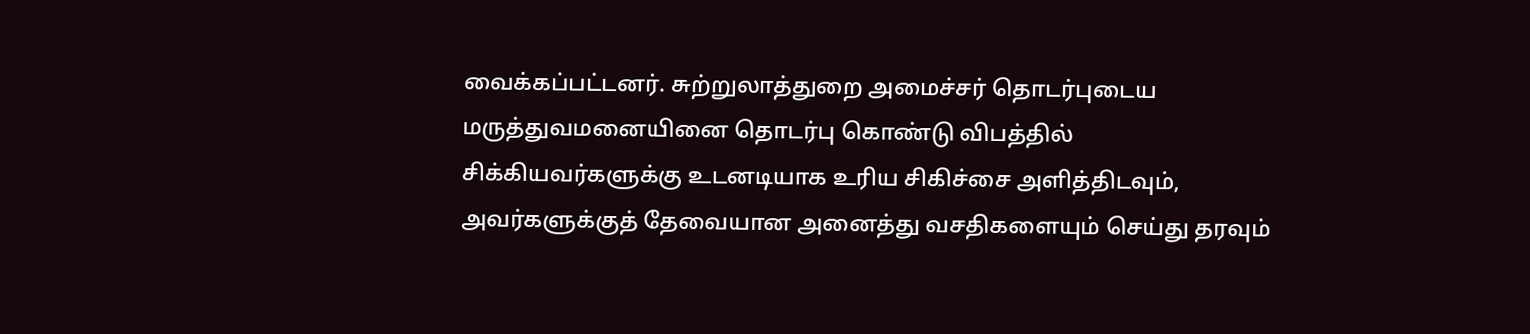வைக்கப்பட்டனர். சுற்றுலாத்துறை அமைச்சர் தொடர்புடைய மருத்துவமனையினை தொடர்பு கொண்டு விபத்தில் சிக்கியவர்களுக்கு உடனடியாக உரிய சிகிச்சை அளித்திடவும், அவர்களுக்குத் தேவையான அனைத்து வசதிகளையும் செய்து தரவும்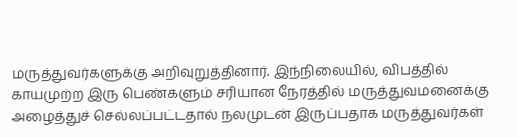மருத்துவர்களுக்கு அறிவுறுத்தினார். இந்நிலையில், விபத்தில் காயமுற்ற இரு பெண்களும் சரியான நேரத்தில் மருத்துவமனைக்கு அழைத்துச் செல்லப்பட்டதால் நலமுடன் இருப்பதாக மருத்துவர்கள்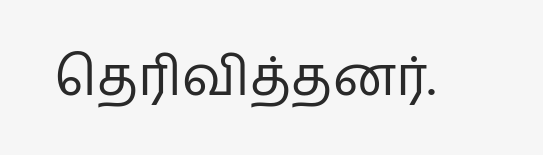தெரிவித்தனர்.